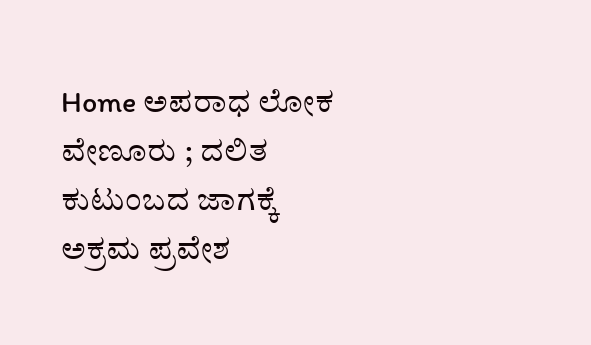Home ಅಪರಾಧ ಲೋಕ ವೇಣೂರು ; ದಲಿತ ಕುಟುಂಬದ ಜಾಗಕ್ಕೆ ಅಕ್ರಮ ಪ್ರವೇಶ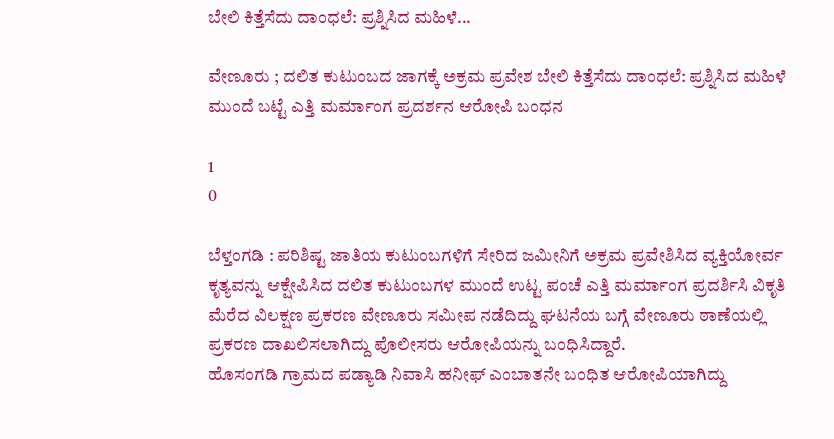ಬೇಲಿ ಕಿತ್ತೆಸೆದು ದಾಂಧಲೆ: ಪ್ರಶ್ನಿಸಿದ ಮಹಿಳೆ...

ವೇಣೂರು ; ದಲಿತ ಕುಟುಂಬದ ಜಾಗಕ್ಕೆ ಅಕ್ರಮ ಪ್ರವೇಶ ಬೇಲಿ ಕಿತ್ತೆಸೆದು ದಾಂಧಲೆ: ಪ್ರಶ್ನಿಸಿದ ಮಹಿಳೆ ಮುಂದೆ ಬಟ್ಟೆ ಎತ್ತಿ ಮರ್ಮಾಂಗ ಪ್ರದರ್ಶನ ಆರೋಪಿ‌ ಬಂಧನ‌

1
0

ಬೆಳ್ತಂಗಡಿ : ಪರಿಶಿಷ್ಟ ಜಾತಿಯ ಕುಟುಂಬಗಳಿಗೆ ಸೇರಿದ ಜಮೀನಿಗೆ ಅಕ್ರಮ ಪ್ರವೇಶಿಸಿದ ವ್ಯಕ್ತಿಯೋರ್ವ ಕೃತ್ಯವನ್ನು ಆಕ್ಷೇಪಿಸಿದ ದಲಿತ ಕುಟುಂಬಗಳ ಮುಂದೆ ಉಟ್ಟ ಪಂಚೆ ಎತ್ತಿ ಮರ್ಮಾಂಗ ಪ್ರದರ್ಶಿಸಿ ವಿಕೃತಿ ಮೆರೆದ ವಿಲಕ್ಷಣ ಪ್ರಕರಣ ವೇಣೂರು ಸಮೀಪ ನಡೆದಿದ್ದು ಘಟನೆಯ ಬಗ್ಗೆ ವೇಣೂರು ಠಾಣೆಯಲ್ಲಿ ಪ್ರಕರಣ ದಾಖಲಿಸಲಾಗಿದ್ದು ಪೊಲೀಸರು ಆರೋಪಿಯನ್ನು ಬಂಧಿಸಿದ್ದಾರೆ.
ಹೊಸಂಗಡಿ ಗ್ರಾಮದ ಪಡ್ಯಾಡಿ ನಿವಾಸಿ ಹನೀಫ್ ಎಂಬಾತನೇ ಬಂಧಿತ ಆರೋಪಿಯಾಗಿದ್ದು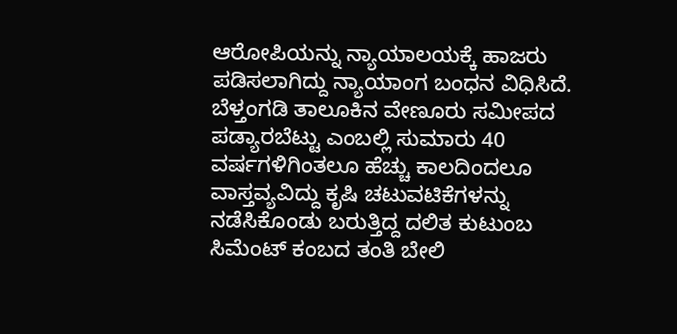ಆರೋಪಿಯನ್ನು ನ್ಯಾಯಾಲಯಕ್ಕೆ ಹಾಜರು ಪಡಿಸಲಾಗಿದ್ದು ನ್ಯಾಯಾಂಗ ಬಂಧನ‌ ವಿಧಿಸಿದೆ.
ಬೆಳ್ತಂಗಡಿ ತಾಲೂಕಿನ ವೇಣೂರು ಸಮೀಪದ ಪಡ್ಯಾರಬೆಟ್ಟು ಎಂಬಲ್ಲಿ ಸುಮಾರು 40 ವರ್ಷಗಳಿಗಿಂತಲೂ ಹೆಚ್ಚು ಕಾಲದಿಂದಲೂ ವಾಸ್ತವ್ಯವಿದ್ದು ಕೃಷಿ ಚಟುವಟಿಕೆಗಳನ್ನು ನಡೆಸಿಕೊಂಡು ಬರುತ್ತಿದ್ದ ದಲಿತ ಕುಟುಂಬ ಸಿಮೆಂಟ್ ಕಂಬದ ತಂತಿ ಬೇಲಿ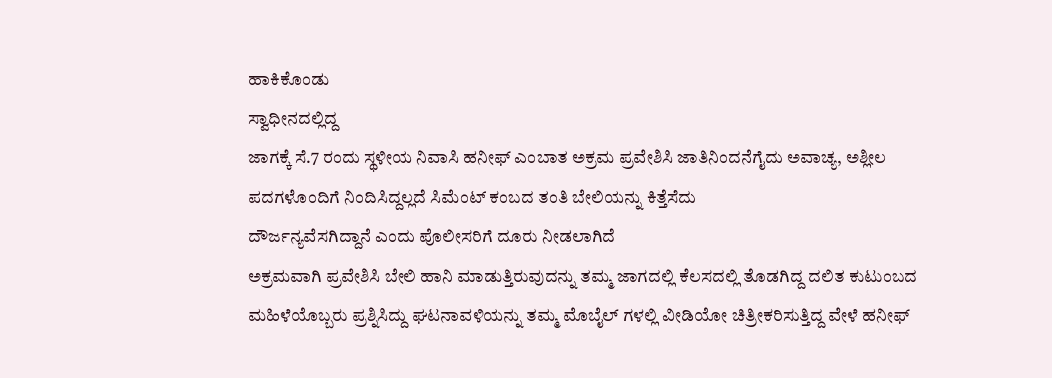ಹಾಕಿಕೊಂಡು
ಸ್ವಾಧೀನದಲ್ಲಿದ್ದ
ಜಾಗಕ್ಕೆ ಸೆ.7 ರಂದು ಸ್ಥಳೀಯ ನಿವಾಸಿ ಹನೀಫ್ ಎಂಬಾತ ಅಕ್ರಮ ಪ್ರವೇಶಿಸಿ ಜಾತಿನಿಂದನೆಗೈದು ಅವಾಚ್ಯ, ಅಶ್ಲೀಲ ಪದಗಳೊಂದಿಗೆ ನಿಂದಿಸಿದ್ದಲ್ಲದೆ ಸಿಮೆಂಟ್ ಕಂಬದ ತಂತಿ ಬೇಲಿಯನ್ನು ಕಿತ್ತೆಸೆದು
ದೌರ್ಜನ್ಯವೆಸಗಿದ್ದಾನೆ ಎಂದು ಪೊಲೀಸರಿಗೆ ದೂರು ನೀಡಲಾಗಿದೆ
ಅಕ್ರಮವಾಗಿ ಪ್ರವೇಶಿಸಿ ಬೇಲಿ ಹಾನಿ ಮಾಡುತ್ತಿರುವುದನ್ನು ತಮ್ಮ ಜಾಗದಲ್ಲಿ ಕೆಲಸದಲ್ಲಿ ತೊಡಗಿದ್ದ ದಲಿತ ಕುಟುಂಬದ ಮಹಿಳೆಯೊಬ್ಬರು ಪ್ರಶ್ನಿಸಿದ್ದು ಘಟನಾವಳಿಯನ್ನು ತಮ್ಮ ಮೊಬೈಲ್ ಗಳಲ್ಲಿ ವೀಡಿಯೋ ಚಿತ್ರೀಕರಿಸುತ್ತಿದ್ದ ವೇಳೆ ಹನೀಫ್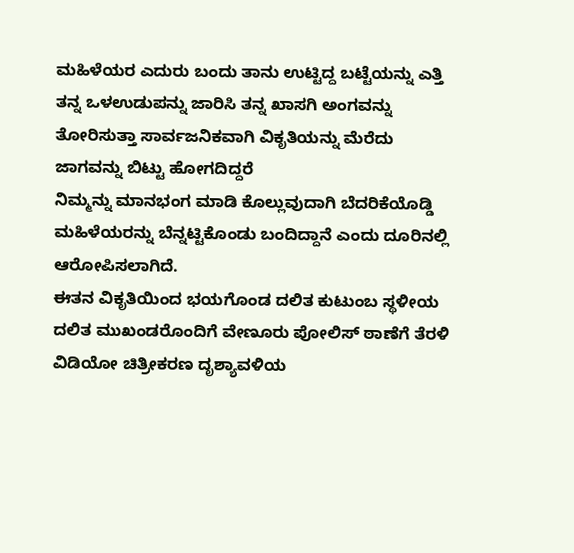ಮಹಿಳೆಯರ ಎದುರು ಬಂದು ತಾನು ಉಟ್ಟಿದ್ದ ಬಟ್ಟೆಯನ್ನು ಎತ್ತಿ ತನ್ನ ಒಳಉಡುಪನ್ನು ಜಾರಿಸಿ ತನ್ನ ಖಾಸಗಿ ಅಂಗವನ್ನು ತೋರಿಸುತ್ತಾ ಸಾರ್ವಜನಿಕವಾಗಿ ವಿಕೃತಿಯನ್ನು ಮೆರೆದು
ಜಾಗವನ್ನು ಬಿಟ್ಟು ಹೋಗದಿದ್ದರೆ
ನಿಮ್ಮನ್ನು ಮಾನಭಂಗ ಮಾಡಿ ಕೊಲ್ಲುವುದಾಗಿ ಬೆದರಿಕೆಯೊಡ್ಡಿ ಮಹಿಳೆಯರನ್ನು ಬೆನ್ನಟ್ಟಿಕೊಂಡು ಬಂದಿದ್ದಾನೆ ಎಂದು ದೂರಿನಲ್ಲಿ ಆರೋಪಿಸಲಾಗಿದೆ.
ಈತನ ವಿಕೃತಿಯಿಂದ ಭಯಗೊಂಡ ದಲಿತ ಕುಟುಂಬ ಸ್ಥಳೀಯ ದಲಿತ ಮುಖಂಡರೊಂದಿಗೆ ವೇಣೂರು ಪೋಲಿಸ್ ಠಾಣೆಗೆ ತೆರಳಿ ವಿಡಿಯೋ ಚಿತ್ರೀಕರಣ ದೃಶ್ಯಾವಳಿಯ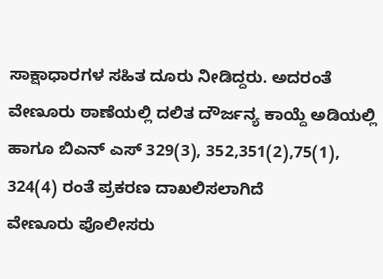ಸಾಕ್ಷಾಧಾರಗಳ ಸಹಿತ ದೂರು ನೀಡಿದ್ದರು. ಅದರಂತೆ ವೇಣೂರು ಠಾಣೆಯಲ್ಲಿ ದಲಿತ ದೌರ್ಜನ್ಯ ಕಾಯ್ದೆ ಅಡಿಯಲ್ಲಿ ಹಾಗೂ ಬಿಎನ್ ಎಸ್ 329(3), 352,351(2),75(1), 324(4) ರಂತೆ ಪ್ರಕರಣ ದಾಖಲಿಸಲಾಗಿದೆ
ವೇಣೂರು ಪೊಲೀಸರು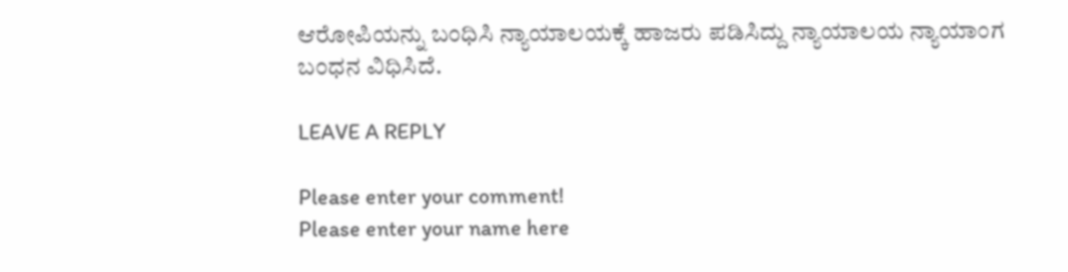ಆರೋಪಿಯನ್ನು ಬಂಧಿಸಿ ನ್ಯಾಯಾಲಯಕ್ಕೆ ಹಾಜರು ಪಡಿಸಿದ್ದು ನ್ಯಾಯಾಲಯ ನ್ಯಾಯಾಂಗ ಬಂಧನ ವಿಧಿಸಿದೆ.

LEAVE A REPLY

Please enter your comment!
Please enter your name here